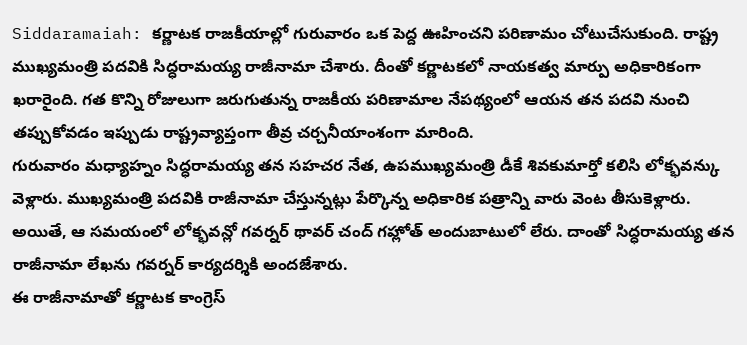Siddaramaiah: కర్ణాటక రాజకీయాల్లో గురువారం ఒక పెద్ద ఊహించని పరిణామం చోటుచేసుకుంది. రాష్ట్ర ముఖ్యమంత్రి పదవికి సిద్ధరామయ్య రాజీనామా చేశారు. దీంతో కర్ణాటకలో నాయకత్వ మార్పు అధికారికంగా ఖరారైంది. గత కొన్ని రోజులుగా జరుగుతున్న రాజకీయ పరిణామాల నేపథ్యంలో ఆయన తన పదవి నుంచి తప్పుకోవడం ఇప్పుడు రాష్ట్రవ్యాప్తంగా తీవ్ర చర్చనీయాంశంగా మారింది.
గురువారం మధ్యాహ్నం సిద్ధరామయ్య తన సహచర నేత, ఉపముఖ్యమంత్రి డీకే శివకుమార్తో కలిసి లోక్భవన్కు వెళ్లారు. ముఖ్యమంత్రి పదవికి రాజీనామా చేస్తున్నట్లు పేర్కొన్న అధికారిక పత్రాన్ని వారు వెంట తీసుకెళ్లారు. అయితే, ఆ సమయంలో లోక్భవన్లో గవర్నర్ థావర్ చంద్ గహ్లోత్ అందుబాటులో లేరు. దాంతో సిద్ధరామయ్య తన రాజీనామా లేఖను గవర్నర్ కార్యదర్శికి అందజేశారు.
ఈ రాజీనామాతో కర్ణాటక కాంగ్రెస్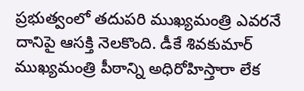ప్రభుత్వంలో తదుపరి ముఖ్యమంత్రి ఎవరనే దానిపై ఆసక్తి నెలకొంది. డీకే శివకుమార్ ముఖ్యమంత్రి పీఠాన్ని అధిరోహిస్తారా లేక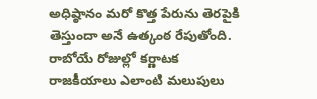అధిష్ఠానం మరో కొత్త పేరును తెరపైకి తెస్తుందా అనే ఉత్కంఠ రేపుతోంది. రాబోయే రోజుల్లో కర్ణాటక రాజకీయాలు ఎలాంటి మలుపులు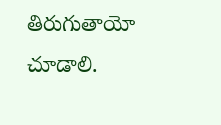తిరుగుతాయో చూడాలి.